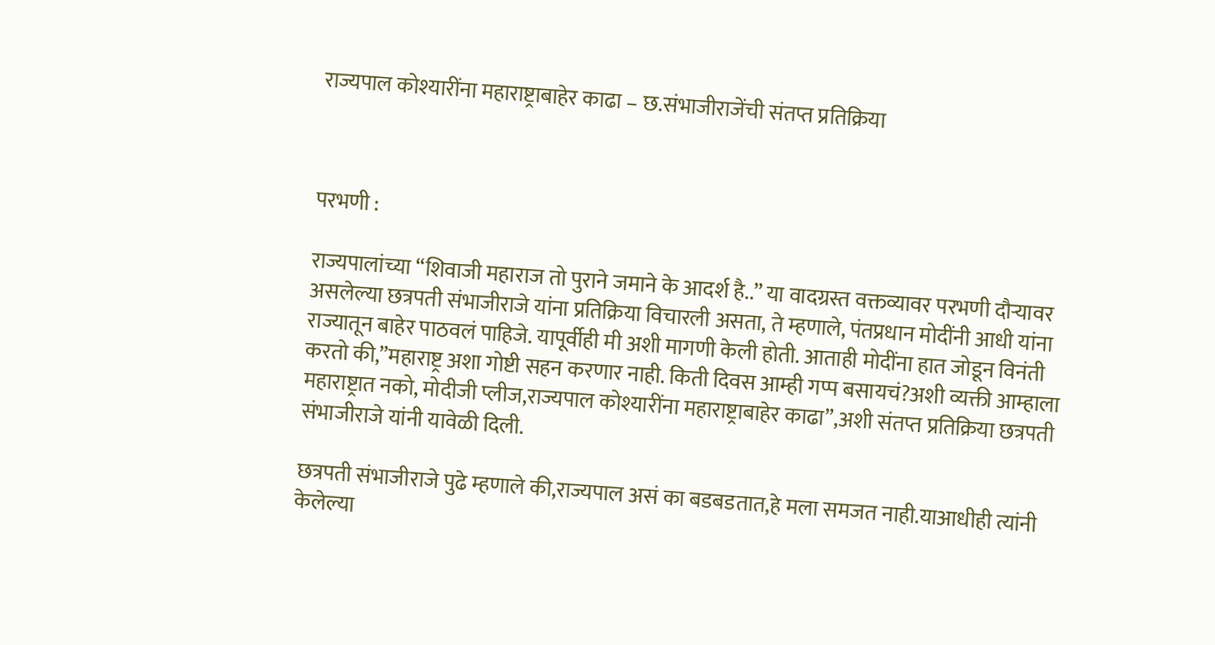राज्यपाल कोश्यारींना महाराष्ट्राबाहेर काढा – छ.संभाजीराजेंची संतप्त प्रतिक्रिया



परभणी :

राज्यपालांच्या “शिवाजी महाराज तो पुराने जमाने के आदर्श है..” या वादग्रस्त वक्तव्यावर परभणी दौऱ्यावर असलेल्या छत्रपती संभाजीराजे यांना प्रतिक्रिया विचारली असता, ते म्हणाले, पंतप्रधान मोदींनी आधी यांना राज्यातून बाहेर पाठवलं पाहिजे. यापूर्वीही मी अशी मागणी केली होती. आताही मोदींना हात जोडून विनंती करतो की,”महाराष्ट्र अशा गोष्टी सहन करणार नाही. किती दिवस आम्ही गप्प बसायचं?अशी व्यक्ती आम्हाला महाराष्ट्रात नको, मोदीजी प्लीज,राज्यपाल कोश्यारींना महाराष्ट्राबाहेर काढा”,अशी संतप्त प्रतिक्रिया छत्रपती संभाजीराजे यांनी यावेळी दिली.

छत्रपती संभाजीराजे पुढे म्हणाले की,राज्यपाल असं का बडबडतात,हे मला समजत नाही.याआधीही त्यांनी केलेल्या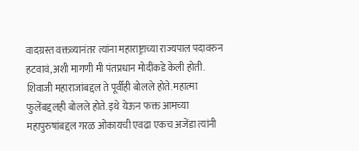वादग्रस्त वक्तव्यानंतर त्यांना महाराष्ट्राच्या राज्यपाल पदावरुन हटवावं,अशी मागणी मी पंतप्रधान मोदींकडे केली होती. शिवाजी महाराजांबद्दल ते पूर्वीही बोलले होते. महात्मा फुलेंबद्दलही बोलले होते. इथे येऊन फक्त आमच्या महापुरुषांबद्दल गरळ ओकायची एवढा एकच अजेंडा त्यांनी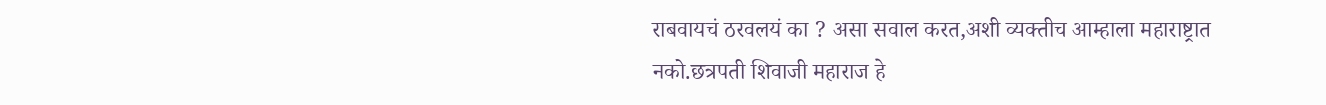राबवायचं ठरवलयं का ? असा सवाल करत,अशी व्यक्तीच आम्हाला महाराष्ट्रात नको.छत्रपती शिवाजी महाराज हे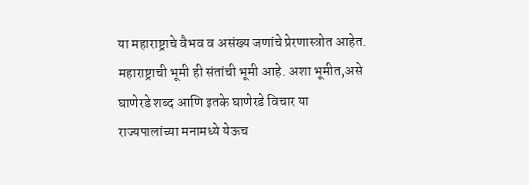या महाराष्ट्राचे वैभव व असंख्य जणांचे प्रेरणास्त्रोत आहेत. महाराष्ट्राची भूमी ही संतांची भूमी आहे. अशा भूमीत,असे घाणेरडे शब्द आणि इतके घाणेरडे विचार या राज्यपालांच्या मनामध्ये येऊच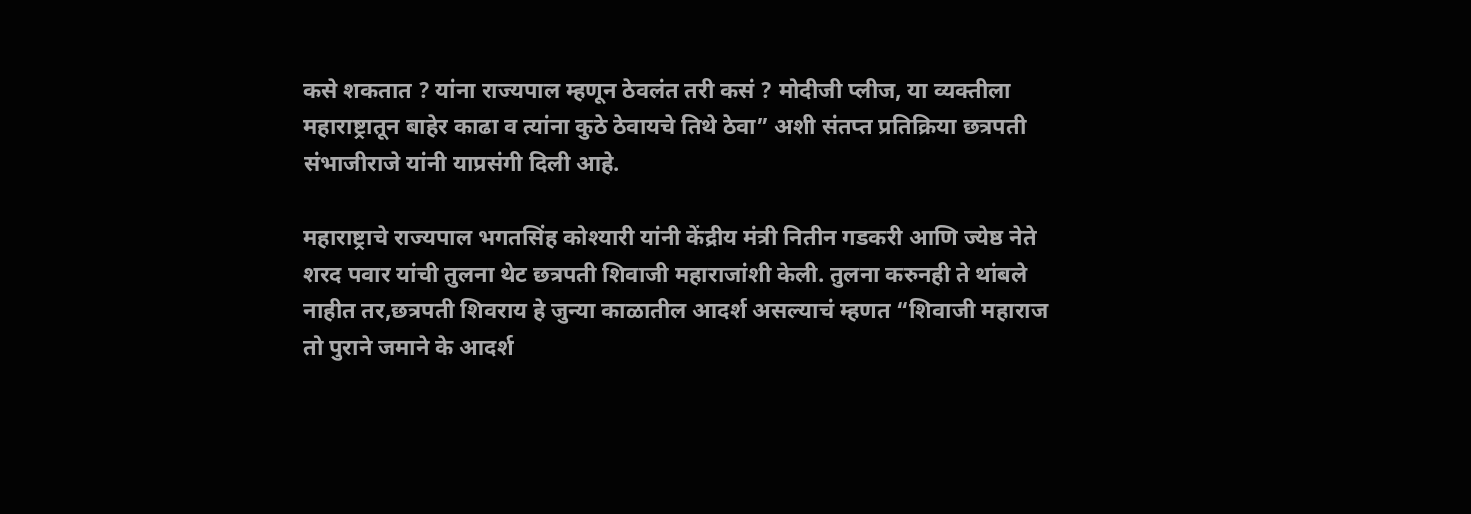कसे शकतात ? यांना राज्यपाल म्हणून ठेवलंत तरी कसं ? मोदीजी प्लीज, या व्यक्तीला महाराष्ट्रातून बाहेर काढा व त्यांना कुठे ठेवायचे तिथे ठेवा” अशी संतप्त प्रतिक्रिया छत्रपती संभाजीराजे यांनी याप्रसंगी दिली आहे.

महाराष्ट्राचे राज्यपाल भगतसिंह कोश्यारी यांनी केंद्रीय मंत्री नितीन गडकरी आणि ज्येष्ठ नेते शरद पवार यांची तुलना थेट छत्रपती शिवाजी महाराजांशी केली. तुलना करुनही ते थांबले नाहीत तर,छत्रपती शिवराय हे जुन्या काळातील आदर्श असल्याचं म्हणत “शिवाजी महाराज तो पुराने जमाने के आदर्श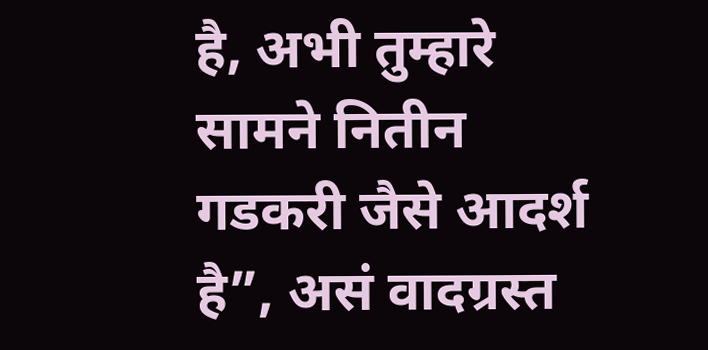है, अभी तुम्हारे सामने नितीन गडकरी जैसे आदर्श है”, असं वादग्रस्त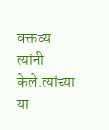वक्तव्य त्यांनी केले.त्यांच्या या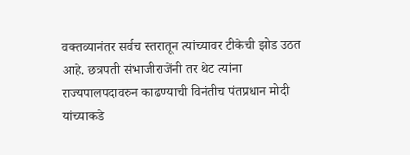वक्तव्यानंतर सर्वच स्तरातून त्यांच्यावर टीकेची झोड उठत आहे. छत्रपती संभाजीराजेंनी तर थेट त्यांना राज्यपालपदावरुन काढण्याची विनंतीच पंतप्रधान मोदी यांच्याकडे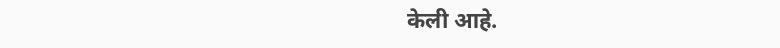केली आहे.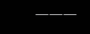———